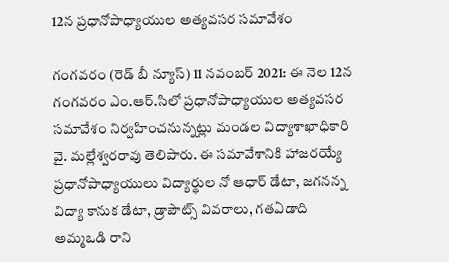12న ప్రధానోపాధ్యాయుల అత్యవసర సమావేశం

గంగవరం (రెడ్ బీ న్యూస్) 11 నవంబర్ 2021: ఈ నెల 12న గంగవరం ఎం.ఆర్.సిలో ప్రధానోపాధ్యాయుల అత్యవసర సమావేశం నిర్వహించనున్నట్లు మండల విద్యాశాఖాధికారి వై. మల్లేశ్వరరావు తెలిపారు. ఈ సమావేశానికి హాజరయ్యే ప్రధానోపాధ్యాయులు విద్యార్థుల నో ఆధార్ డేటా, జగనన్న విద్యా కానుక డేటా, డ్రాపౌట్స్ వివరాలు, గతఏడాది అమ్మఒడి రాని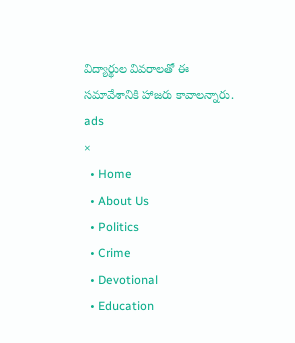విద్యార్థుల వివరాలతో ఈ సమావేశానికి హాజరు కావాలన్నారు.
ads
×
  • Home
  • About Us
  • Politics
  • Crime
  • Devotional
  • Education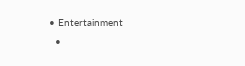• Entertainment
  •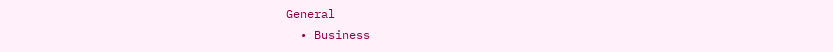General
  • Business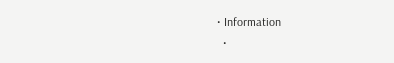• Information
  •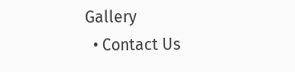Gallery
  • Contact Us